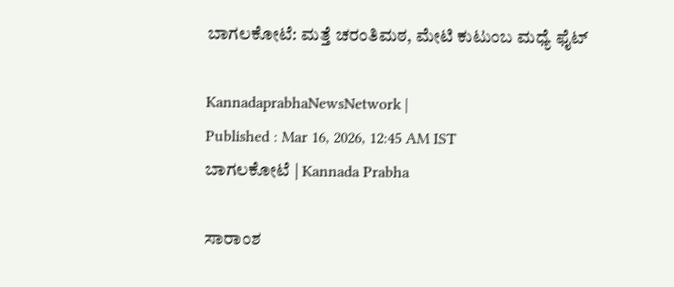ಬಾಗಲಕೋಟೆ: ಮತ್ತೆ ಚರಂತಿಮಠ, ಮೇಟಿ ಕುಟುಂಬ ಮಧ್ಯೆ ಫೈಟ್‌

KannadaprabhaNewsNetwork |
Published : Mar 16, 2026, 12:45 AM IST
ಬಾಗಲಕೋಟೆ | Kannada Prabha

ಸಾರಾಂಶ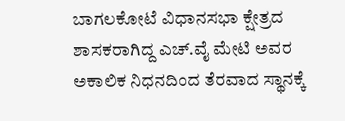ಬಾಗಲಕೋಟೆ ವಿಧಾನಸಭಾ ಕ್ಷೇತ್ರದ ಶಾಸಕರಾಗಿದ್ದ ಎಚ್.ವೈ ಮೇಟಿ ಅವರ ಅಕಾಲಿಕ ನಿಧನದಿಂದ ತೆರವಾದ ಸ್ಥಾನಕ್ಕೆ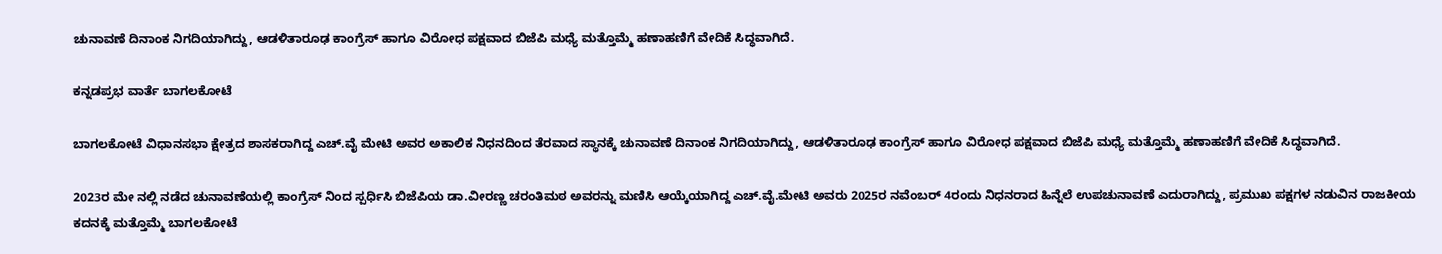ಚುನಾವಣೆ ದಿನಾಂಕ ನಿಗದಿಯಾಗಿದ್ದು, ಆಡಳಿತಾರೂಢ ಕಾಂಗ್ರೆಸ್ ಹಾಗೂ ವಿರೋಧ ಪಕ್ಷವಾದ ಬಿಜೆಪಿ ಮಧ್ಯೆ ಮತ್ತೊಮ್ಮೆ ಹಣಾಹಣಿಗೆ ವೇದಿಕೆ ಸಿದ್ಧವಾಗಿದೆ.

ಕನ್ನಡಪ್ರಭ ವಾರ್ತೆ ಬಾಗಲಕೋಟೆ

ಬಾಗಲಕೋಟೆ ವಿಧಾನಸಭಾ ಕ್ಷೇತ್ರದ ಶಾಸಕರಾಗಿದ್ದ ಎಚ್.ವೈ ಮೇಟಿ ಅವರ ಅಕಾಲಿಕ ನಿಧನದಿಂದ ತೆರವಾದ ಸ್ಥಾನಕ್ಕೆ ಚುನಾವಣೆ ದಿನಾಂಕ ನಿಗದಿಯಾಗಿದ್ದು, ಆಡಳಿತಾರೂಢ ಕಾಂಗ್ರೆಸ್ ಹಾಗೂ ವಿರೋಧ ಪಕ್ಷವಾದ ಬಿಜೆಪಿ ಮಧ್ಯೆ ಮತ್ತೊಮ್ಮೆ ಹಣಾಹಣಿಗೆ ವೇದಿಕೆ ಸಿದ್ಧವಾಗಿದೆ.

2023ರ ಮೇ ನಲ್ಲಿ ನಡೆದ ಚುನಾವಣೆಯಲ್ಲಿ ಕಾಂಗ್ರೆಸ್‌ ನಿಂದ ಸ್ಪರ್ಧಿಸಿ ಬಿಜೆಪಿಯ ಡಾ.ವೀರಣ್ಣ ಚರಂತಿಮಠ ಅವರನ್ನು ಮಣಿಸಿ ಆಯ್ಕೆಯಾಗಿದ್ದ ಎಚ್.ವೈ.ಮೇಟಿ ಅವರು 2025ರ ನವೆಂಬರ್ 4ರಂದು ನಿಧನರಾದ ಹಿನ್ನೆಲೆ ಉಪಚುನಾವಣೆ ಎದುರಾಗಿದ್ದು, ಪ್ರಮುಖ ಪಕ್ಷಗಳ ನಡುವಿನ ರಾಜಕೀಯ ಕದನಕ್ಕೆ ಮತ್ತೊಮ್ಮೆ ಬಾಗಲಕೋಟೆ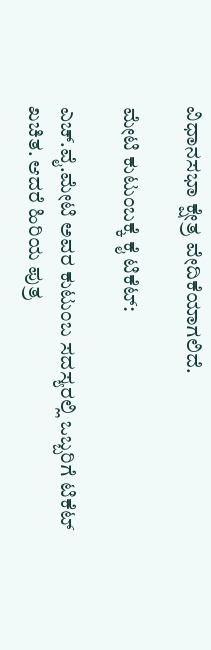ವಿಧಾನಸಭಾ ಕ್ಷೇತ್ರ ವೇದಿಕೆಯಾಗಲಿದೆ.

ಮೇಟಿ ಕುಟುಂಬಕ್ಕೆ ಕೈ ಟಿಕೆಟ್:

ಎಚ್.ವೈ.ಮೇಟಿ ಅವರ ಕುಟುಂಬ ಸದಸ್ಯರಲ್ಲಿ ಒಬ್ಬರಿಗೆ ಟಿಕೆಟ್ ಖಚಿತ. ಆದರೆ ಹಿರಿಯ ಪುತ್ರ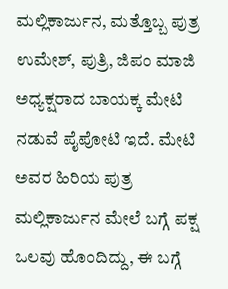ಮಲ್ಲಿಕಾರ್ಜುನ, ಮತ್ತೊಬ್ಬ ಪುತ್ರ ಉಮೇಶ್, ಪುತ್ರಿ, ಜಿಪಂ ಮಾಜಿ ಅಧ್ಯಕ್ಷರಾದ ಬಾಯಕ್ಕ ಮೇಟಿ ನಡುವೆ ಪೈಪೋಟಿ ಇದೆ. ಮೇಟಿ ಅವರ ಹಿರಿಯ ಪುತ್ರ ಮಲ್ಲಿಕಾರ್ಜುನ ಮೇಲೆ ಬಗ್ಗೆ ಪಕ್ಷ ಒಲವು ಹೊಂದಿದ್ದು, ಈ ಬಗ್ಗೆ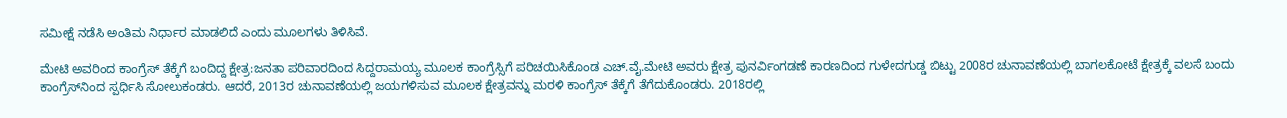ಸಮೀಕ್ಷೆ ನಡೆಸಿ ಅಂತಿಮ ನಿರ್ಧಾರ ಮಾಡಲಿದೆ ಎಂದು ಮೂಲಗಳು ತಿಳಿಸಿವೆ.

ಮೇಟಿ ಅವರಿಂದ ಕಾಂಗ್ರೆಸ್ ತೆಕ್ಕೆಗೆ ಬಂದಿದ್ದ ಕ್ಷೇತ್ರ:ಜನತಾ ಪರಿವಾರದಿಂದ ಸಿದ್ದರಾಮಯ್ಯ ಮೂಲಕ ಕಾಂಗ್ರೆಸ್ಸಿಗೆ ಪರಿಚಯಿಸಿಕೊಂಡ ಎಚ್.ವೈ.ಮೇಟಿ ಅವರು ಕ್ಷೇತ್ರ ಪುನರ್ವಿಂಗಡಣೆ ಕಾರಣದಿಂದ ಗುಳೇದಗುಡ್ಡ ಬಿಟ್ಟು 2008ರ ಚುನಾವಣೆಯಲ್ಲಿ ಬಾಗಲಕೋಟೆ ಕ್ಷೇತ್ರಕ್ಕೆ ವಲಸೆ ಬಂದು ಕಾಂಗ್ರೆಸ್‌ನಿಂದ ಸ್ಪರ್ಧಿಸಿ ಸೋಲುಕಂಡರು. ಆದರೆ, 2013ರ ಚುನಾವಣೆಯಲ್ಲಿ ಜಯಗಳಿಸುವ ಮೂಲಕ ಕ್ಷೇತ್ರವನ್ನು ಮರಳಿ ಕಾಂಗ್ರೆಸ್‌ ತೆಕ್ಕೆಗೆ ತೆಗೆದುಕೊಂಡರು. 2018ರಲ್ಲಿ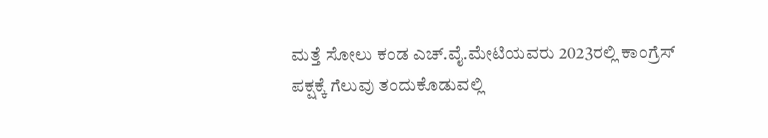ಮತ್ತೆ ಸೋಲು ಕಂಡ ಎಚ್.ವೈ.ಮೇಟಿಯವರು 2023ರಲ್ಲಿ ಕಾಂಗ್ರೆಸ್ ಪಕ್ಷಕ್ಕೆ ಗೆಲುವು ತಂದುಕೊಡುವಲ್ಲಿ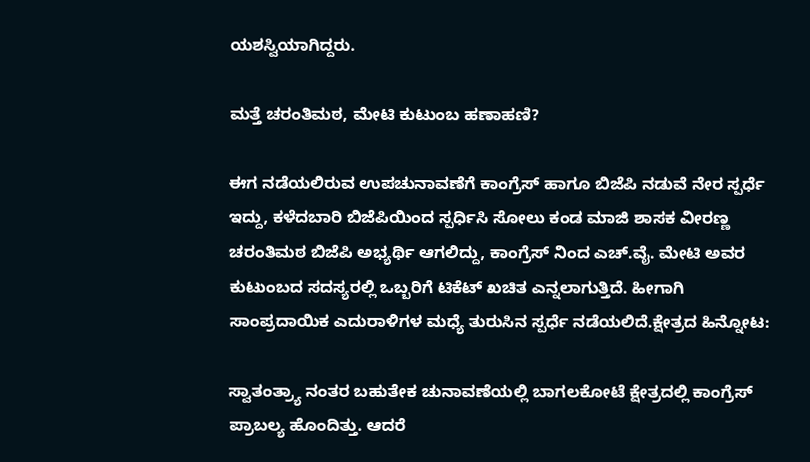ಯಶಸ್ವಿಯಾಗಿದ್ದರು.

ಮತ್ತೆ ಚರಂತಿಮಠ, ಮೇಟಿ ಕುಟುಂಬ ಹಣಾಹಣಿ?

ಈಗ ನಡೆಯಲಿರುವ ಉಪಚುನಾವಣೆಗೆ ಕಾಂಗ್ರೆಸ್ ಹಾಗೂ ಬಿಜೆಪಿ ನಡುವೆ ನೇರ ಸ್ಪರ್ಧೆ ಇದ್ದು, ಕಳೆದಬಾರಿ ಬಿಜೆಪಿಯಿಂದ ಸ್ಪರ್ಧಿಸಿ ಸೋಲು ಕಂಡ ಮಾಜಿ ಶಾಸಕ ವೀರಣ್ಣ ಚರಂತಿಮಠ ಬಿಜೆಪಿ ಅಭ್ಯರ್ಥಿ ಆಗಲಿದ್ದು, ಕಾಂಗ್ರೆಸ್ ನಿಂದ ಎಚ್.ವೈ. ಮೇಟಿ ಅವರ ಕುಟುಂಬದ ಸದಸ್ಯರಲ್ಲಿ ಒಬ್ಬರಿಗೆ ಟಿಕೆಟ್ ಖಚಿತ ಎನ್ನಲಾಗುತ್ತಿದೆ. ಹೀಗಾಗಿ ಸಾಂಪ್ರದಾಯಿಕ ಎದುರಾಳಿಗಳ ಮಧ್ಯೆ ತುರುಸಿನ ಸ್ಪರ್ಧೆ ನಡೆಯಲಿದೆ.ಕ್ಷೇತ್ರದ ಹಿನ್ನೋಟ:

ಸ್ವಾತಂತ್ರ್ಯಾ ನಂತರ ಬಹುತೇಕ ಚುನಾವಣೆಯಲ್ಲಿ ಬಾಗಲಕೋಟೆ ಕ್ಷೇತ್ರದಲ್ಲಿ ಕಾಂಗ್ರೆಸ್‌ ಪ್ರಾಬಲ್ಯ ಹೊಂದಿತ್ತು. ಆದರೆ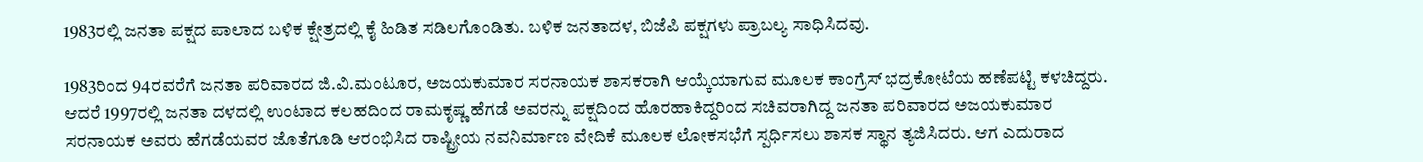1983ರಲ್ಲಿ ಜನತಾ ಪಕ್ಷದ ಪಾಲಾದ ಬಳಿಕ ಕ್ಷೇತ್ರದಲ್ಲಿ ಕೈ ಹಿಡಿತ ಸಡಿಲಗೊಂಡಿತು. ಬಳಿಕ ಜನತಾದಳ, ಬಿಜೆಪಿ ಪಕ್ಷಗಳು ಪ್ರಾಬಲ್ಯ ಸಾಧಿಸಿದವು.

1983ರಿಂದ 94ರವರೆಗೆ ಜನತಾ ಪರಿವಾರದ ಜಿ.ವಿ.ಮಂಟೂರ, ಅಜಯಕುಮಾರ ಸರನಾಯಕ ಶಾಸಕರಾಗಿ ಆಯ್ಕೆಯಾಗುವ ಮೂಲಕ ಕಾಂಗ್ರೆಸ್‌ ಭದ್ರಕೋಟೆಯ ಹಣೆಪಟ್ಟಿ ಕಳಚಿದ್ದರು. ಆದರೆ 1997ರಲ್ಲಿ ಜನತಾ ದಳದಲ್ಲಿ ಉಂಟಾದ ಕಲಹದಿಂದ ರಾಮಕೃಷ್ಣ ಹೆಗಡೆ ಅವರನ್ನು ಪಕ್ಷದಿಂದ ಹೊರಹಾಕಿದ್ದರಿಂದ ಸಚಿವರಾಗಿದ್ದ ಜನತಾ ಪರಿವಾರದ ಅಜಯಕುಮಾರ ಸರನಾಯಕ ಅವರು ಹೆಗಡೆಯವರ ಜೊತೆಗೂಡಿ ಆರಂಭಿಸಿದ ರಾಷ್ಟ್ರೀಯ ನವನಿರ್ಮಾಣ ವೇದಿಕೆ ಮೂಲಕ ಲೋಕಸಭೆಗೆ ಸ್ಪರ್ಧಿಸಲು ಶಾಸಕ ಸ್ಥಾನ ತ್ಯಜಿಸಿದರು. ಆಗ ಎದುರಾದ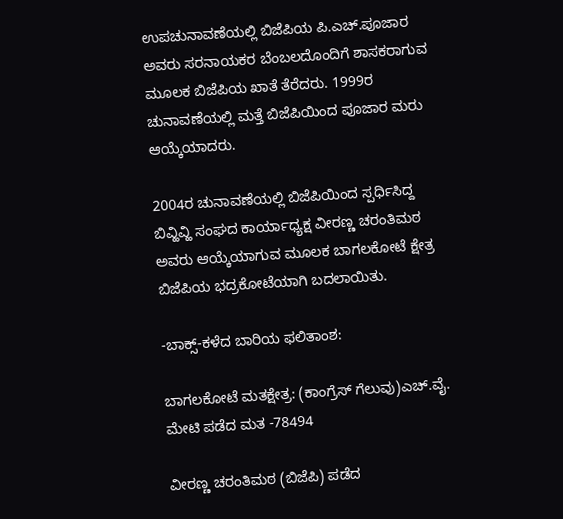ಉಪಚುನಾವಣೆಯಲ್ಲಿ ಬಿಜೆಪಿಯ ಪಿ.ಎಚ್.ಪೂಜಾರ ಅವರು ಸರನಾಯಕರ ಬೆಂಬಲದೊಂದಿಗೆ ಶಾಸಕರಾಗುವ ಮೂಲಕ ಬಿಜೆಪಿಯ ಖಾತೆ ತೆರೆದರು. 1999ರ ಚುನಾವಣೆಯಲ್ಲಿ ಮತ್ತೆ ಬಿಜೆಪಿಯಿಂದ ಪೂಜಾರ ಮರು ಆಯ್ಕೆಯಾದರು.

2004ರ ಚುನಾವಣೆಯಲ್ಲಿ ಬಿಜೆಪಿಯಿಂದ ಸ್ಪರ್ಧಿಸಿದ್ದ ಬಿವ್ಹಿವ್ಹಿ ಸಂಘದ ಕಾರ್ಯಾಧ್ಯಕ್ಷ ವೀರಣ್ಣ ಚರಂತಿಮಠ ಅವರು ಆಯ್ಕೆಯಾಗುವ ಮೂಲಕ ಬಾಗಲಕೋಟೆ ಕ್ಷೇತ್ರ ಬಿಜೆಪಿಯ ಭದ್ರಕೋಟೆಯಾಗಿ ಬದಲಾಯಿತು.

-ಬಾಕ್ಸ್-ಕಳೆದ ಬಾರಿಯ ಫಲಿತಾಂಶ:

ಬಾಗಲಕೋಟೆ ಮತಕ್ಷೇತ್ರ: (ಕಾಂಗ್ರೆಸ್ ಗೆಲುವು)ಎಚ್.ವೈ. ಮೇಟಿ ಪಡೆದ ಮತ -78494

ವೀರಣ್ಣ ಚರಂತಿಮಠ (ಬಿಜೆಪಿ) ಪಡೆದ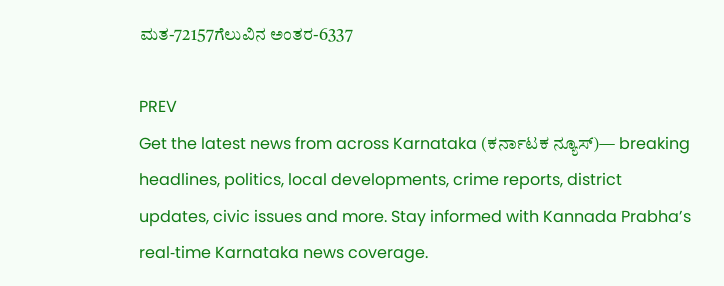ಮತ-72157ಗೆಲುವಿನ ಅಂತರ-6337

PREV
Get the latest news from across Karnataka (ಕರ್ನಾಟಕ ನ್ಯೂಸ್)— breaking headlines, politics, local developments, crime reports, district updates, civic issues and more. Stay informed with Kannada Prabha’s real‑time Karnataka news coverage.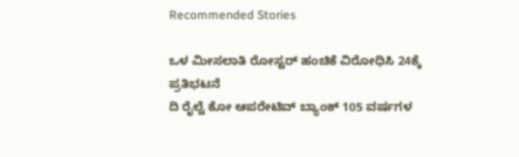Recommended Stories

ಒಳ ಮೀಸಲಾತಿ ರೋಸ್ಟರ್ ಹಂಚಿಕೆ ವಿರೋಧಿಸಿ 24ಕ್ಕೆ ಪ್ರತಿಭಟನೆ
ದಿ ರೈಲ್ವೆ ಕೋ ಆಪರೇಟಿವ್ ಬ್ಯಾಂಕ್ 105 ವರ್ಷಗಳ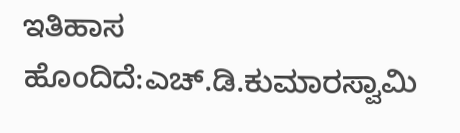ಇತಿಹಾಸ ಹೊಂದಿದೆ:ಎಚ್.ಡಿ.ಕುಮಾರಸ್ವಾಮಿ